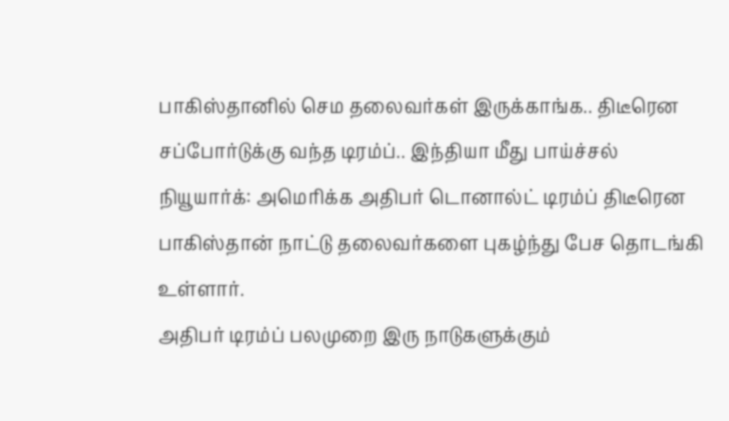பாகிஸ்தானில் செம தலைவர்கள் இருக்காங்க.. திடீரென சப்போர்டுக்கு வந்த டிரம்ப்.. இந்தியா மீது பாய்ச்சல்
நியூயார்க்: அமெரிக்க அதிபர் டொனால்ட் டிரம்ப் திடீரென பாகிஸ்தான் நாட்டு தலைவர்களை புகழ்ந்து பேச தொடங்கி உள்ளார்.
அதிபர் டிரம்ப் பலமுறை இரு நாடுகளுக்கும்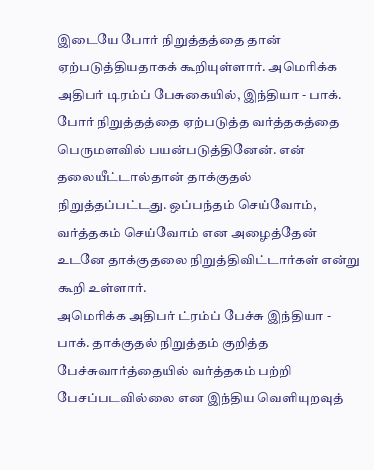இடையே போர் நிறுத்தத்தை தான் ஏற்படுத்தியதாகக் கூறியுள்ளார். அமெரிக்க அதிபர் டிரம்ப் பேசுகையில், இந்தியா - பாக். போர் நிறுத்தத்தை ஏற்படுத்த வர்த்தகத்தை பெருமளவில் பயன்படுத்தினேன். என் தலையீட்டால்தான் தாக்குதல் நிறுத்தப்பட்டது. ஒப்பந்தம் செய்வோம், வர்த்தகம் செய்வோம் என அழைத்தேன் உடனே தாக்குதலை நிறுத்திவிட்டார்கள் என்று கூறி உள்ளார்.
அமெரிக்க அதிபர் ட்ரம்ப் பேச்சு இந்தியா - பாக். தாக்குதல் நிறுத்தம் குறித்த பேச்சுவார்த்தையில் வர்த்தகம் பற்றி பேசப்படவில்லை என இந்திய வெளியுறவுத்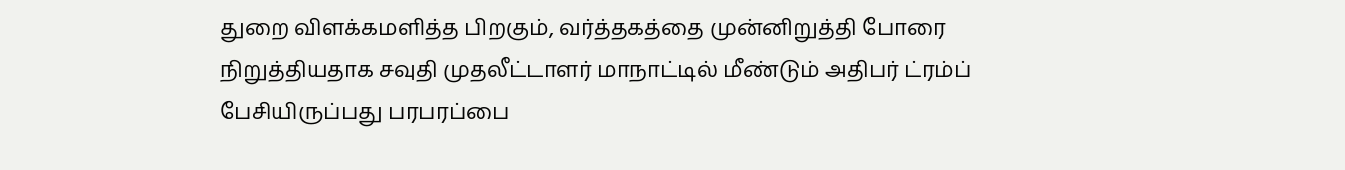துறை விளக்கமளித்த பிறகும், வர்த்தகத்தை முன்னிறுத்தி போரை நிறுத்தியதாக சவுதி முதலீட்டாளர் மாநாட்டில் மீண்டும் அதிபர் ட்ரம்ப் பேசியிருப்பது பரபரப்பை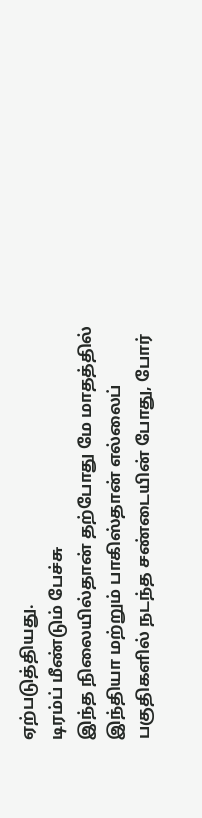ஏற்படுத்தியது.
டிரம்ப் மீண்டும் பேச்சு
இந்த நிலையில்தான் தற்போது மே மாதத்தில் இந்தியா மற்றும் பாகிஸ்தான் எல்லைப் பகுதிகளில் நடந்த சண்டையின் போது, போர்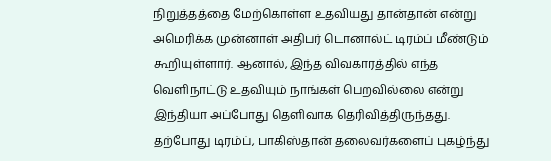நிறுத்தத்தை மேற்கொள்ள உதவியது தான்தான் என்று அமெரிக்க முன்னாள் அதிபர் டொனால்ட் டிரம்ப் மீண்டும் கூறியுள்ளார். ஆனால், இந்த விவகாரத்தில் எந்த வெளிநாட்டு உதவியும் நாங்கள் பெறவில்லை என்று இந்தியா அப்போது தெளிவாக தெரிவித்திருந்தது. தற்போது டிரம்ப், பாகிஸ்தான் தலைவர்களைப் புகழ்ந்து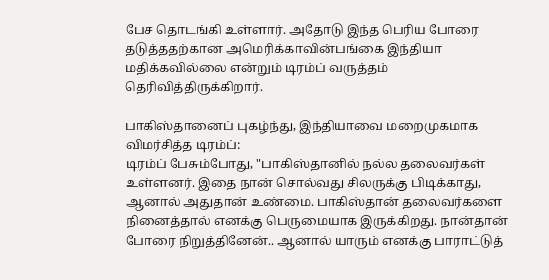பேச தொடங்கி உள்ளார். அதோடு இந்த பெரிய போரை தடுத்ததற்கான அமெரிக்காவின்பங்கை இந்தியா மதிக்கவில்லை என்றும் டிரம்ப் வருத்தம் தெரிவித்திருக்கிறார்.

பாகிஸ்தானைப் புகழ்ந்து, இந்தியாவை மறைமுகமாக விமர்சித்த டிரம்ப்:
டிரம்ப் பேசும்போது, "பாகிஸ்தானில் நல்ல தலைவர்கள் உள்ளனர். இதை நான் சொல்வது சிலருக்கு பிடிக்காது, ஆனால் அதுதான் உண்மை. பாகிஸ்தான் தலைவர்களை நினைத்தால் எனக்கு பெருமையாக இருக்கிறது. நான்தான் போரை நிறுத்தினேன்.. ஆனால் யாரும் எனக்கு பாராட்டுத்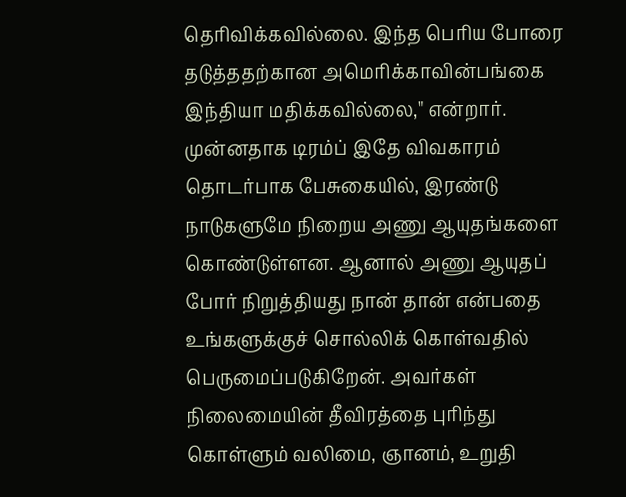தெரிவிக்கவில்லை. இந்த பெரிய போரை தடுத்ததற்கான அமெரிக்காவின்பங்கை இந்தியா மதிக்கவில்லை," என்றார்.
முன்னதாக டிரம்ப் இதே விவகாரம் தொடர்பாக பேசுகையில், இரண்டு நாடுகளுமே நிறைய அணு ஆயுதங்களை கொண்டுள்ளன. ஆனால் அணு ஆயுதப் போர் நிறுத்தியது நான் தான் என்பதை உங்களுக்குச் சொல்லிக் கொள்வதில் பெருமைப்படுகிறேன். அவர்கள் நிலைமையின் தீவிரத்தை புரிந்து கொள்ளும் வலிமை, ஞானம், உறுதி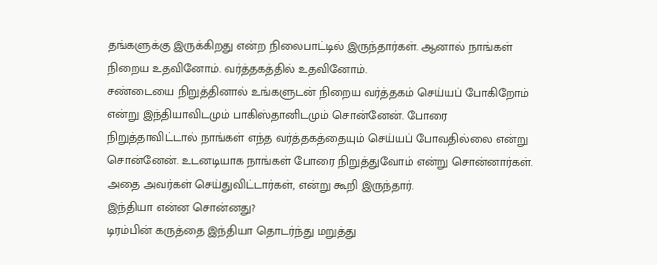தங்களுக்கு இருக்கிறது என்ற நிலைபாட்டில் இருந்தார்கள். ஆனால் நாங்கள் நிறைய உதவினோம். வர்த்தகத்தில் உதவினோம்.
சண்டையை நிறுத்தினால் உங்களுடன் நிறைய வர்த்தகம் செய்யப் போகிறோம் என்று இந்தியாவிடமும் பாகிஸ்தானிடமும் சொன்னேன். போரை நிறுத்தாவிட்டால் நாங்கள் எந்த வர்த்தகத்தையும் செய்யப் போவதில்லை என்று சொன்னேன். உடனடியாக நாங்கள் போரை நிறுத்துவோம் என்று சொன்னார்கள். அதை அவர்கள் செய்துவிட்டார்கள், என்று கூறி இருந்தார்.
இந்தியா என்ன சொன்னது?
டிரம்பின் கருத்தை இந்தியா தொடர்ந்து மறுத்து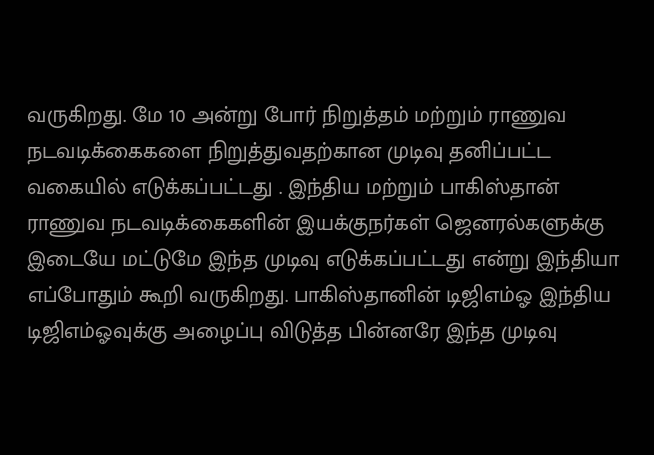வருகிறது. மே 10 அன்று போர் நிறுத்தம் மற்றும் ராணுவ நடவடிக்கைகளை நிறுத்துவதற்கான முடிவு தனிப்பட்ட வகையில் எடுக்கப்பட்டது . இந்திய மற்றும் பாகிஸ்தான் ராணுவ நடவடிக்கைகளின் இயக்குநர்கள் ஜெனரல்களுக்கு இடையே மட்டுமே இந்த முடிவு எடுக்கப்பட்டது என்று இந்தியா எப்போதும் கூறி வருகிறது. பாகிஸ்தானின் டிஜிஎம்ஓ இந்திய டிஜிஎம்ஓவுக்கு அழைப்பு விடுத்த பின்னரே இந்த முடிவு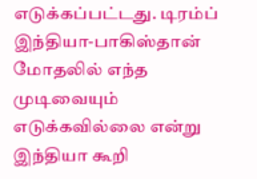எடுக்கப்பட்டது. டிரம்ப் இந்தியா-பாகிஸ்தான் மோதலில் எந்த முடிவையும் எடுக்கவில்லை என்று இந்தியா கூறி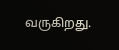வருகிறது.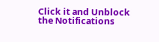Click it and Unblock the Notifications